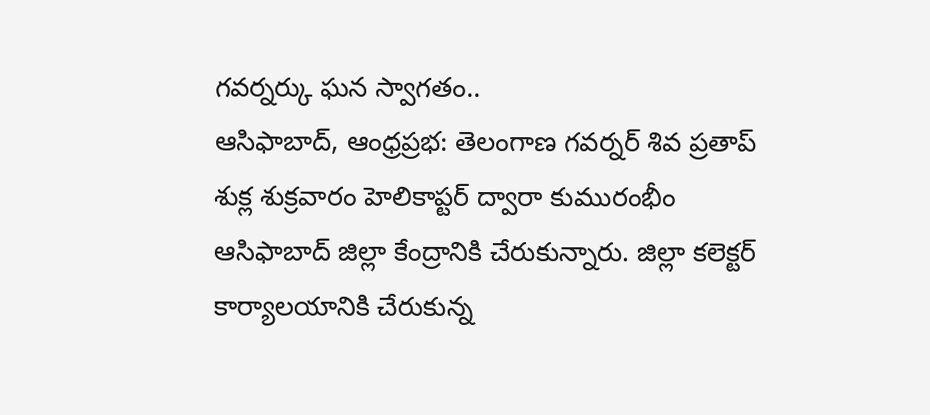గవర్నర్కు ఘన స్వాగతం..
ఆసిఫాబాద్, ఆంధ్రప్రభ: తెలంగాణ గవర్నర్ శివ ప్రతాప్ శుక్ల శుక్రవారం హెలికాప్టర్ ద్వారా కుమురంభీం ఆసిఫాబాద్ జిల్లా కేంద్రానికి చేరుకున్నారు. జిల్లా కలెక్టర్ కార్యాలయానికి చేరుకున్న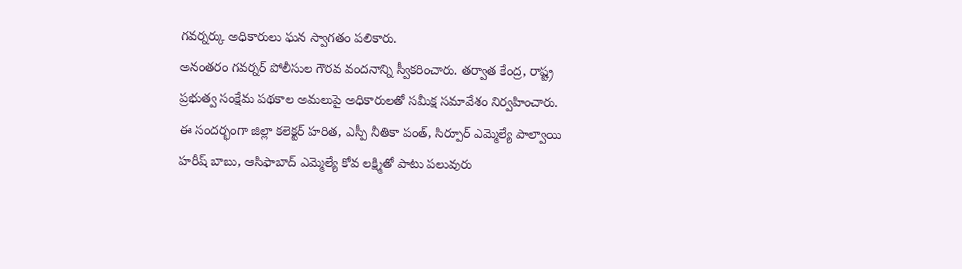గవర్నర్కు అధికారులు ఘన స్వాగతం పలికారు.
అనంతరం గవర్నర్ పోలీసుల గౌరవ వందనాన్ని స్వీకరించారు. తర్వాత కేంద్ర, రాష్ట్ర ప్రభుత్వ సంక్షేమ పథకాల అమలుపై అధికారులతో సమీక్ష సమావేశం నిర్వహించారు.
ఈ సందర్భంగా జిల్లా కలెక్టర్ హరిత, ఎస్పీ నీతికా పంత్, సిర్పూర్ ఎమ్మెల్యే పాల్వాయి హరీష్ బాబు, ఆసిఫాబాద్ ఎమ్మెల్యే కోవ లక్ష్మితో పాటు పలువురు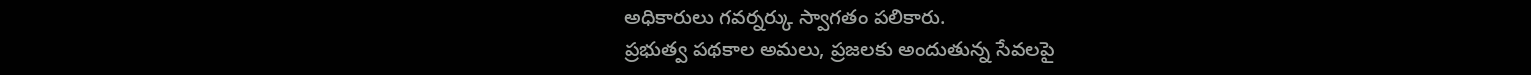అధికారులు గవర్నర్కు స్వాగతం పలికారు.
ప్రభుత్వ పథకాల అమలు, ప్రజలకు అందుతున్న సేవలపై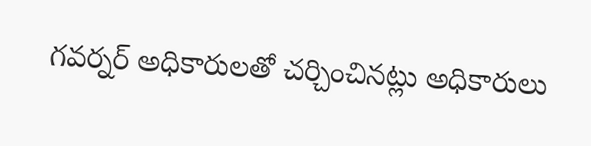గవర్నర్ అధికారులతో చర్చించినట్లు అధికారులు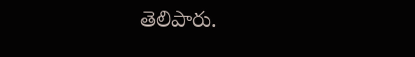తెలిపారు.